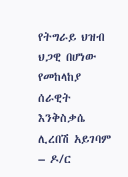የትግራይ ህዝብ ህጋዊ በሆነው የመከላከያ ሰራዊት እንቅስቃሴ ሊረበሽ አይገባም – ዶ/ር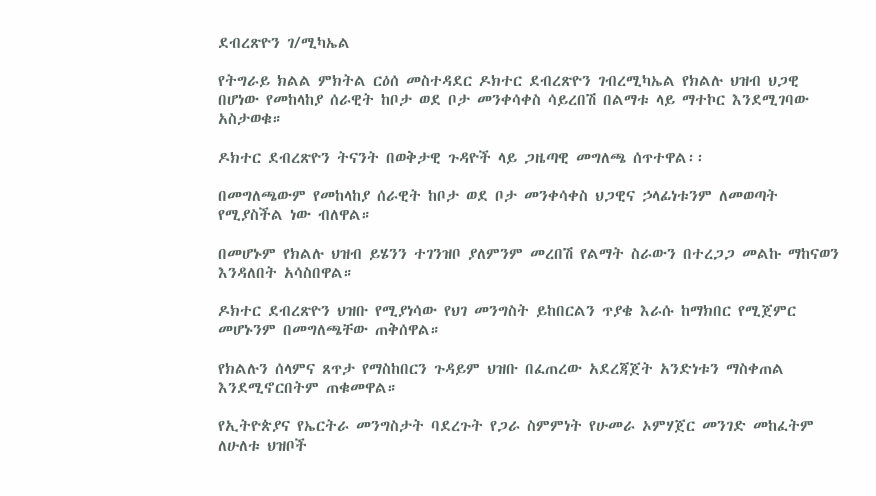ደብረጽዮን ገ/ሚካኤል

የትግራይ ክልል ምክትል ርዕሰ መስተዳደር ዶክተር ደብረጽዮን ገብረሚካኤል የክልሉ ህዝብ ህጋዊ በሆነው የመከላከያ ሰራዊት ከቦታ ወደ ቦታ መንቀሳቀስ ሳይረበሽ በልማቱ ላይ ማተኮር እንደሚገባው አስታወቁ።

ዶክተር ደብረጽዮን ትናንት በወቅታዊ ጉዳዮች ላይ ጋዜጣዊ መግለጫ ሰጥተዋል፡፡

በመግለጫውም የመከላከያ ሰራዊት ከቦታ ወደ ቦታ መንቀሳቀስ ህጋዊና ኃላፊነቱንም ለመወጣት የሚያስችል ነው ብለዋል።

በመሆኑም የክልሉ ህዝብ ይሄንን ተገንዝቦ ያለምንም መረበሽ የልማት ስራውን በተረጋጋ መልኩ ማከናወን እንዳለበት አሳስበዋል።

ዶክተር ደብረጽዮን ህዝቡ የሚያነሳው የህገ መንግስት ይከበርልን ጥያቄ እራሱ ከማክበር የሚጀምር መሆኑንም በመግለጫቸው ጠቅሰዋል።

የክልሉን ሰላምና ጸጥታ የማስከበርን ጉዳይም ህዝቡ በፈጠረው አደረጃጀት አንድነቱን ማስቀጠል እንደሚኖርበትም ጠቁመዋል።

የኢትዮጵያና የኤርትራ መንግስታት ባደረጉት የጋራ ስምምነት የሁመራ ኦምሃጀር መንገድ መከፈትም ለሁለቱ ህዝቦች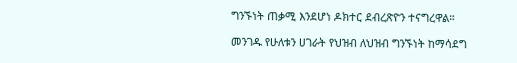ግንኙነት ጠቃሚ እንደሆነ ዶክተር ደብረጽዮን ተናግረዋል።

መንገዱ የሁለቱን ሀገራት የህዝብ ለህዝብ ግንኙነት ከማሳደግ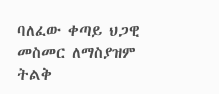ባለፈው ቀጣይ ህጋዊ መስመር ለማስያዝም ትልቅ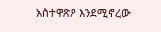አስተዋጽዖ እንደሚኖረው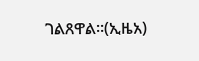ገልጸዋል።(ኢዜአ)